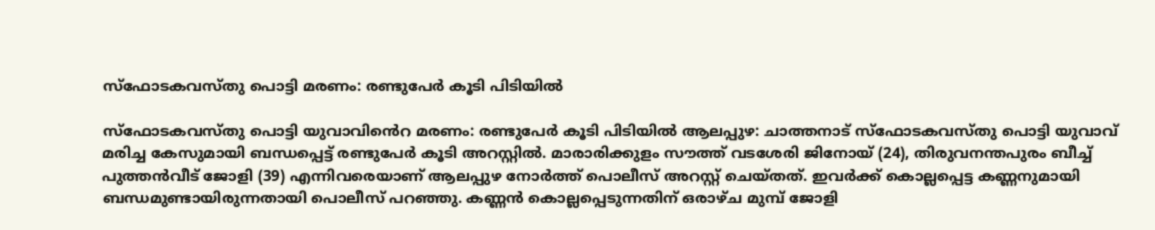സ്ഫോടകവസ്തു പൊട്ടി മരണം: രണ്ടുപേർ കൂടി പിടിയിൽ

സ്ഫോടകവസ്തു പൊട്ടി യുവാവിൻെറ മരണം: രണ്ടുപേർ കൂടി പിടിയിൽ ആലപ്പുഴ: ചാത്തനാട് സ്ഫോടകവസ്തു പൊട്ടി യുവാവ് മരിച്ച കേസുമായി ബന്ധപ്പെട്ട് രണ്ടുപേർ കൂടി അറസ്റ്റിൽ. മാരാരിക്കുളം സൗത്ത് വടശേരി ജിനോയ് (24), തിരുവനന്തപുരം ബീച്ച് പുത്തൻവീട് ജോളി (39) എന്നിവരെയാണ് ആലപ്പുഴ നോർത്ത് പൊലീസ് അറസ്റ്റ് ചെയ്തത്. ഇവർക്ക് കൊല്ലപ്പെട്ട കണ്ണനുമായി ബന്ധമുണ്ടായിരുന്നതായി പൊലീസ് പറഞ്ഞു. കണ്ണൻ കൊല്ലപ്പെടുന്നതിന് ഒരാഴ്ച മുമ്പ് ജോളി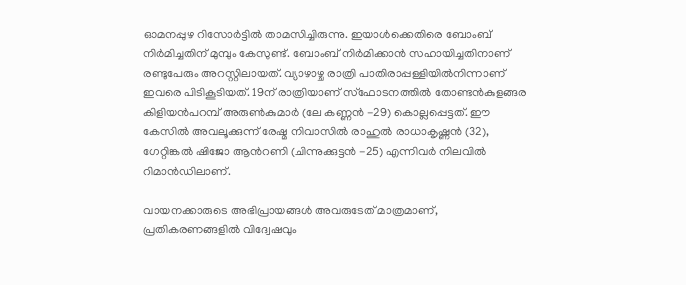ഓമനപ്പുഴ റിസോർട്ടിൽ താമസിച്ചിരുന്നു. ഇയാൾക്കെതിരെ ബോംബ് നിർമിച്ചതിന് മുമ്പും കേസുണ്ട്. ബോംബ് നിർമിക്കാൻ സഹായിച്ചതിനാണ് രണ്ടുപേരും അറസ്റ്റിലായത്. വ്യാഴാഴ്ച രാത്രി പാതിരാപ്പള്ളിയിൽനിന്നാണ് ഇവരെ പിടികൂടിയത്. 19ന് രാത്രിയാണ് സ്ഫോടനത്തിൽ തോണ്ടൻകുളങ്ങര കിളിയൻപറമ്പ് അരുൺകുമാർ (ലേ കണ്ണൻ -29) കൊല്ലപ്പെട്ടത്. ഈ കേസിൽ അവലൂക്കുന്ന് രേഷ്മ നിവാസിൽ രാഹുൽ രാധാകൃഷ്ണൻ (32), ഗേറ്റിങ്കൽ ഷിജോ ആൻറണി (ചിന്നുക്കുട്ടൻ -25) എന്നിവർ നിലവിൽ റിമാൻഡിലാണ്.

വായനക്കാരുടെ അഭിപ്രായങ്ങള്‍ അവരുടേത് മാത്രമാണ്, പ്രതികരണങ്ങളിൽ വിദ്വേഷവും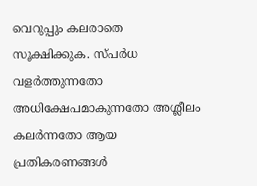വെറുപ്പും കലരാതെ സൂക്ഷിക്കുക. സ്പർധ വളർത്തുന്നതോ അധിക്ഷേപമാകുന്നതോ അശ്ലീലം കലർന്നതോ ആയ പ്രതികരണങ്ങൾ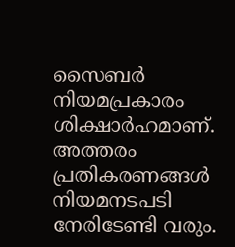സൈബർ നിയമപ്രകാരം ശിക്ഷാർഹമാണ്. അത്തരം പ്രതികരണങ്ങൾ നിയമനടപടി നേരിടേണ്ടി വരും.